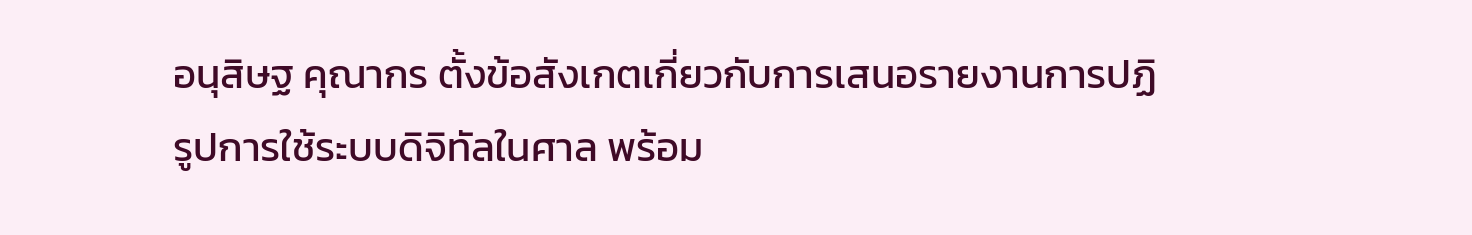อนุสิษฐ คุณากร ตั้งข้อสังเกตเกี่ยวกับการเสนอรายงานการปฏิรูปการใช้ระบบดิจิทัลในศาล พร้อม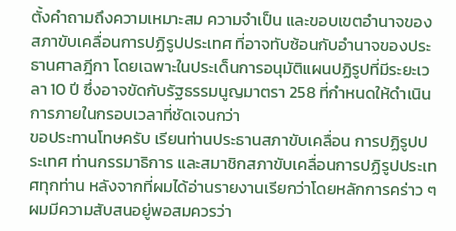ตั้งคำถามถึงความเหมาะสม ความจำเป็น และขอบเขตอำนาจของสภาขับเคลื่อนการปฏิรูปประเทศ ที่อาจทับซ้อนกับอำนาจของประธานศาลฎีกา โดยเฉพาะในประเด็นการอนุมัติแผนปฏิรูปที่มีระยะเวลา 10 ปี ซึ่งอาจขัดกับรัฐธรรมนูญมาตรา 258 ที่กำหนดให้ดำเนินการภายในกรอบเวลาที่ชัดเจนกว่า
ขอประทานโทษครับ เรียนท่านประธานสภาขับเคลื่อน การปฏิรูปประเทศ ท่านกรรมาธิการ และสมาชิกสภาขับเคลื่อนการปฏิรูปประเทศทุกท่าน หลังจากที่ผมได้อ่านรายงานเรียกว่าโดยหลักการคร่าว ๆ ผมมีความสับสนอยู่พอสมควรว่า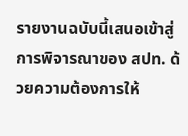รายงานฉบับนี้เสนอเข้าสู่การพิจารณาของ สปท. ด้วยความต้องการให้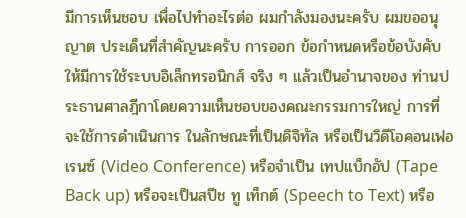มีการเห็นชอบ เพื่อไปทําอะไรต่อ ผมกําลังมองนะครับ ผมขออนุญาต ประเด็นที่สําคัญนะครับ การออก ข้อกําหนดหรือข้อบังคับให้มีการใช้ระบบอิเล็กทรอนิกส์ จริง ๆ แล้วเป็นอํานาจของ ท่านประธานศาลฎีกาโดยความเห็นชอบของคณะกรรมการใหญ่ การที่จะใช้การดําเนินการ ในลักษณะที่เป็นดิจิทัล หรือเป็นวิดีโอคอนเฟอเรนซ์ (Video Conference) หรือจําเป็น เทปแบ็กอัป (Tape Back up) หรือจะเป็นสปีช ทู เท็กต์ (Speech to Text) หรือ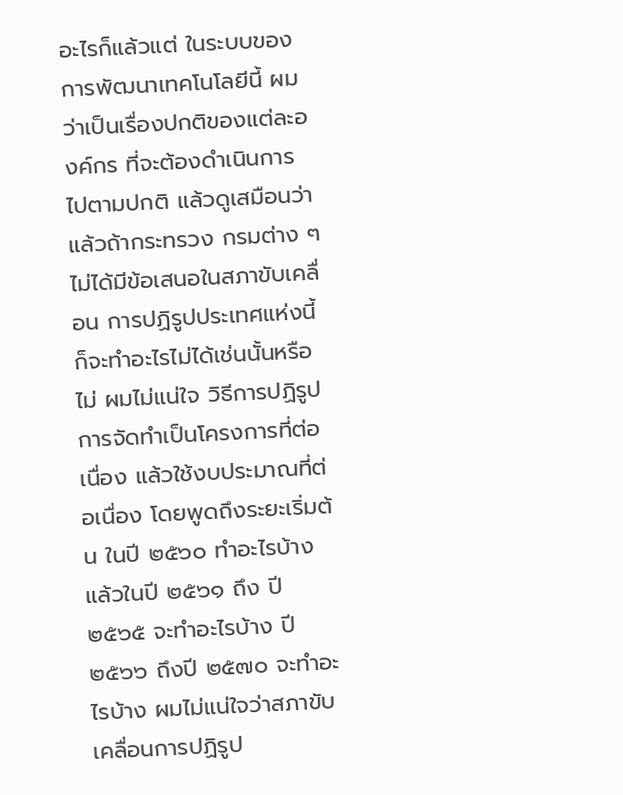อะไรก็แล้วแต่ ในระบบของการพัฒนาเทคโนโลยีนี้ ผมว่าเป็นเรื่องปกติของแต่ละองค์กร ที่จะต้องดําเนินการ ไปตามปกติ แล้วดูเสมือนว่า แล้วถ้ากระทรวง กรมต่าง ๆ ไม่ได้มีข้อเสนอในสภาขับเคลื่อน การปฏิรูปประเทศแห่งนี้ก็จะทําอะไรไม่ได้เช่นนั้นหรือไม่ ผมไม่แน่ใจ วิธีการปฏิรูป การจัดทําเป็นโครงการที่ต่อเนื่อง แล้วใช้งบประมาณที่ต่อเนื่อง โดยพูดถึงระยะเริ่มต้น ในปี ๒๕๖๐ ทําอะไรบ้าง แล้วในปี ๒๕๖๑ ถึง ปี ๒๕๖๕ จะทําอะไรบ้าง ปี ๒๕๖๖ ถึงปี ๒๕๗๐ จะทําอะไรบ้าง ผมไม่แน่ใจว่าสภาขับเคลื่อนการปฏิรูป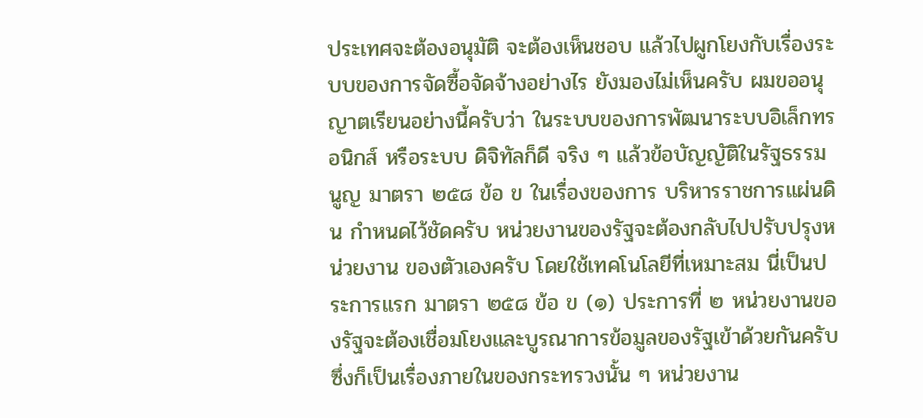ประเทศจะต้องอนุมัติ จะต้องเห็นชอบ แล้วไปผูกโยงกับเรื่องระบบของการจัดซื้อจัดจ้างอย่างไร ยังมองไม่เห็นครับ ผมขออนุญาตเรียนอย่างนี้ครับว่า ในระบบของการพัฒนาระบบอิเล็กทรอนิกส์ หรือระบบ ดิจิทัลก็ดี จริง ๆ แล้วข้อบัญญัติในรัฐธรรมนูญ มาตรา ๒๕๘ ข้อ ข ในเรื่องของการ บริหารราชการแผ่นดิน กําหนดไว้ชัดครับ หน่วยงานของรัฐจะต้องกลับไปปรับปรุงหน่วยงาน ของตัวเองครับ โดยใช้เทคโนโลยีที่เหมาะสม นี่เป็นประการแรก มาตรา ๒๕๘ ข้อ ข (๑) ประการที่ ๒ หน่วยงานของรัฐจะต้องเชื่อมโยงและบูรณาการข้อมูลของรัฐเข้าด้วยกันครับ ซึ่งก็เป็นเรื่องภายในของกระทรวงนั้น ๆ หน่วยงาน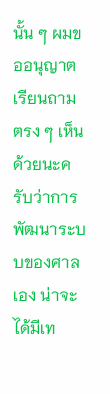นั้น ๆ ผมขออนุญาตเรียนถามตรง ๆ เห็นด้วยนะครับว่าการพัฒนาระบบของศาลเอง น่าจะได้มีเท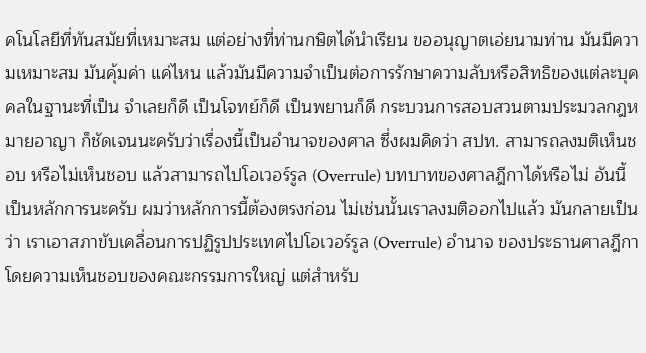คโนโลยีที่ทันสมัยที่เหมาะสม แต่อย่างที่ท่านกษิตได้นําเรียน ขออนุญาตเอ่ยนามท่าน มันมีความเหมาะสม มันคุ้มค่า แค่ไหน แล้วมันมีความจําเป็นต่อการรักษาความลับหรือสิทธิของแต่ละบุคคลในฐานะที่เป็น จําเลยก็ดี เป็นโจทย์ก็ดี เป็นพยานก็ดี กระบวนการสอบสวนตามประมวลกฎหมายอาญา ก็ชัดเจนนะครับว่าเรื่องนี้เป็นอํานาจของศาล ซึ่งผมคิดว่า สปท. สามารถลงมติเห็นชอบ หรือไม่เห็นชอบ แล้วสามารถไปโอเวอร์รูล (Overrule) บทบาทของศาลฎีกาได้หรือไม่ อันนี้เป็นหลักการนะครับ ผมว่าหลักการนี้ต้องตรงก่อน ไม่เช่นนั้นเราลงมติออกไปแล้ว มันกลายเป็นว่า เราเอาสภาขับเคลื่อนการปฏิรูปประเทศไปโอเวอร์รูล (Overrule) อํานาจ ของประธานศาลฎีกาโดยความเห็นชอบของคณะกรรมการใหญ่ แต่สําหรับ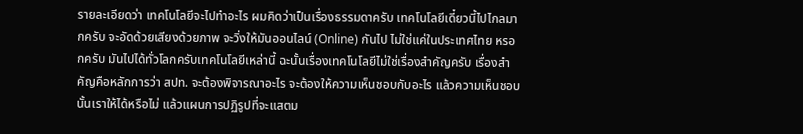รายละเอียดว่า เทคโนโลยีจะไปทําอะไร ผมคิดว่าเป็นเรื่องธรรมดาครับ เทคโนโลยีเดี๋ยวนี้ไปไกลมากครับ จะอัดด้วยเสียงด้วยภาพ จะวิ่งให้มันออนไลน์ (Online) กันไป ไม่ใช่แค่ในประเทศไทย หรอกครับ มันไปได้ทั่วโลกครับเทคโนโลยีเหล่านี้ ฉะนั้นเรื่องเทคโนโลยีไม่ใช่เรื่องสําคัญครับ เรื่องสําคัญคือหลักการว่า สปท. จะต้องพิจารณาอะไร จะต้องให้ความเห็นชอบกับอะไร แล้วความเห็นชอบนั้นเราให้ได้หรือไม่ แล้วแผนการปฏิรูปที่จะแสตม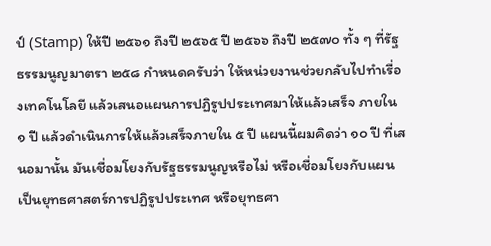ป์ (Stamp) ให้ปี ๒๕๖๑ ถึงปี ๒๕๖๕ ปี ๒๕๖๖ ถึงปี ๒๕๗๐ ทั้ง ๆ ที่รัฐธรรมนูญมาตรา ๒๕๘ กําหนดครับว่า ให้หน่วยงานช่วยกลับไปทําเรื่องเทคโนโลยี แล้วเสนอแผนการปฏิรูปประเทศมาให้แล้วเสร็จ ภายใน ๑ ปี แล้วดําเนินการให้แล้วเสร็จภายใน ๕ ปี แผนนี้ผมคิดว่า ๑๐ ปี ที่เสนอมานั้น มันเชื่อมโยงกับรัฐธรรมนูญหรือไม่ หรือเชื่อมโยงกับแผน เป็นยุทธศาสตร์การปฏิรูปประเทศ หรือยุทธศา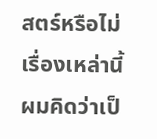สตร์หรือไม่ เรื่องเหล่านี้ผมคิดว่าเป็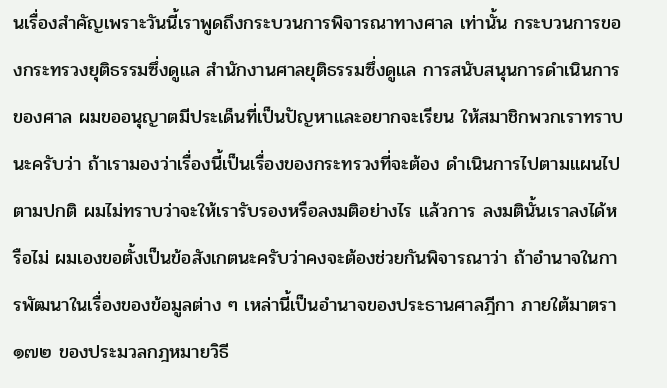นเรื่องสําคัญเพราะวันนี้เราพูดถึงกระบวนการพิจารณาทางศาล เท่านั้น กระบวนการของกระทรวงยุติธรรมซึ่งดูแล สํานักงานศาลยุติธรรมซึ่งดูแล การสนับสนุนการดําเนินการของศาล ผมขออนุญาตมีประเด็นที่เป็นปัญหาและอยากจะเรียน ให้สมาชิกพวกเราทราบนะครับว่า ถ้าเรามองว่าเรื่องนี้เป็นเรื่องของกระทรวงที่จะต้อง ดําเนินการไปตามแผนไปตามปกติ ผมไม่ทราบว่าจะให้เรารับรองหรือลงมติอย่างไร แล้วการ ลงมตินั้นเราลงได้หรือไม่ ผมเองขอตั้งเป็นข้อสังเกตนะครับว่าคงจะต้องช่วยกันพิจารณาว่า ถ้าอํานาจในการพัฒนาในเรื่องของข้อมูลต่าง ๆ เหล่านี้เป็นอํานาจของประธานศาลฎีกา ภายใต้มาตรา ๑๗๒ ของประมวลกฎหมายวิธี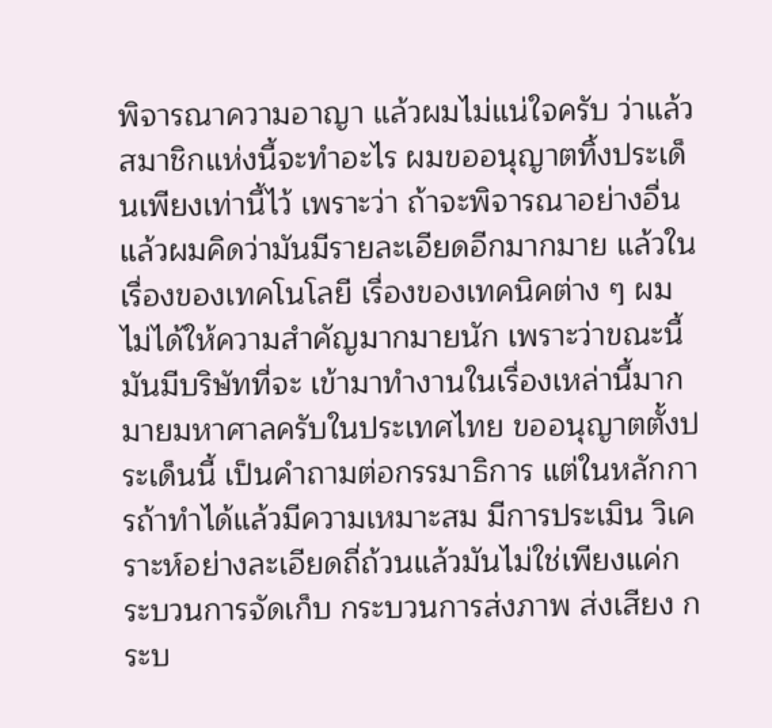พิจารณาความอาญา แล้วผมไม่แน่ใจครับ ว่าแล้วสมาชิกแห่งนี้จะทําอะไร ผมขออนุญาตทิ้งประเด็นเพียงเท่านี้ไว้ เพราะว่า ถ้าจะพิจารณาอย่างอื่นแล้วผมคิดว่ามันมีรายละเอียดอีกมากมาย แล้วในเรื่องของเทคโนโลยี เรื่องของเทคนิคต่าง ๆ ผมไม่ได้ให้ความสําคัญมากมายนัก เพราะว่าขณะนี้มันมีบริษัทที่จะ เข้ามาทํางานในเรื่องเหล่านี้มากมายมหาศาลครับในประเทศไทย ขออนุญาตตั้งประเด็นนี้ เป็นคําถามต่อกรรมาธิการ แต่ในหลักการถ้าทําได้แล้วมีความเหมาะสม มีการประเมิน วิเคราะห์อย่างละเอียดถี่ถ้วนแล้วมันไม่ใช่เพียงแค่กระบวนการจัดเก็บ กระบวนการส่งภาพ ส่งเสียง กระบ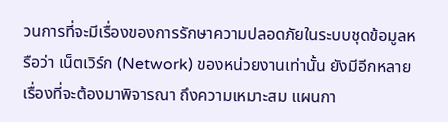วนการที่จะมีเรื่องของการรักษาความปลอดภัยในระบบชุดข้อมูลหรือว่า เน็ตเวิร์ก (Network) ของหน่วยงานเท่านั้น ยังมีอีกหลายเรื่องที่จะต้องมาพิจารณา ถึงความเหมาะสม แผนกา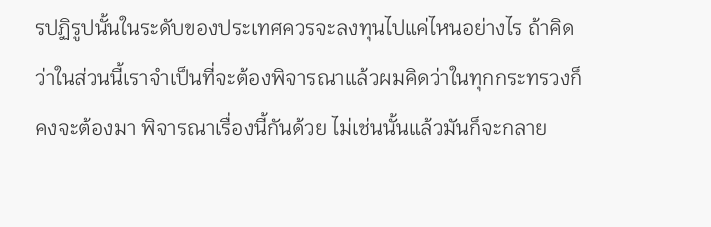รปฏิรูปนั้นในระดับของประเทศควรจะลงทุนไปแค่ไหนอย่างไร ถ้าคิดว่าในส่วนนี้เราจําเป็นที่จะต้องพิจารณาแล้วผมคิดว่าในทุกกระทรวงก็คงจะต้องมา พิจารณาเรื่องนี้กันด้วย ไม่เช่นนั้นแล้วมันก็จะกลาย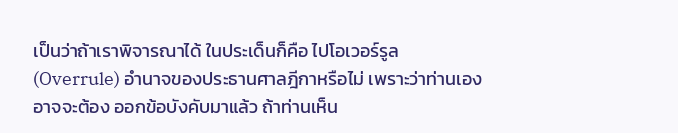เป็นว่าถ้าเราพิจารณาได้ ในประเด็นก็คือ ไปโอเวอร์รูล (Overrule) อํานาจของประธานศาลฎีกาหรือไม่ เพราะว่าท่านเองอาจจะต้อง ออกข้อบังคับมาแล้ว ถ้าท่านเห็น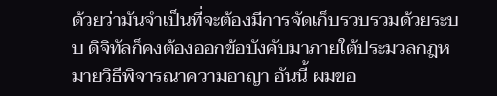ด้วยว่ามันจําเป็นที่จะต้องมีการจัดเก็บรวบรวมด้วยระบบ ดิจิทัลก็คงต้องออกข้อบังคับมาภายใต้ประมวลกฎหมายวิธีพิจารณาความอาญา อันนี้ ผมขอ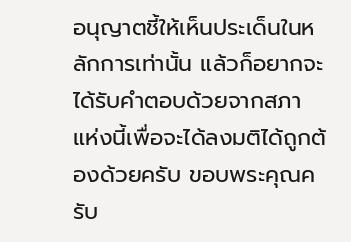อนุญาตชี้ให้เห็นประเด็นในหลักการเท่านั้น แล้วก็อยากจะได้รับคําตอบด้วยจากสภา แห่งนี้เพื่อจะได้ลงมติได้ถูกต้องด้วยครับ ขอบพระคุณครับ